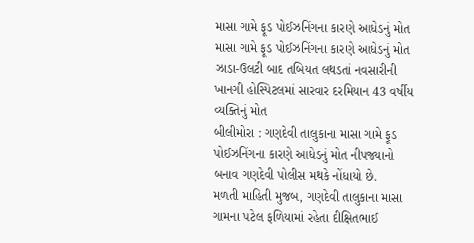માસા ગામે ફૂડ પોઈઝનિંગના કારણે આધેડનું મોત
માસા ગામે ફૂડ પોઈઝનિંગના કારણે આધેડનું મોત
ઝાડા-ઉલટી બાદ તબિયત લથડતાં નવસારીની ખાનગી હોસ્પિટલમાં સારવાર દરમિયાન 43 વર્ષીય વ્યક્તિનું મોત
બીલીમોરા : ગણદેવી તાલુકાના માસા ગામે ફૂડ પોઈઝનિંગના કારણે આધેડનું મોત નીપજ્યાનો બનાવ ગણદેવી પોલીસ મથકે નોંધાયો છે.
મળતી માહિતી મુજબ, ગણદેવી તાલુકાના માસા ગામના પટેલ ફળિયામાં રહેતા દીક્ષિતભાઈ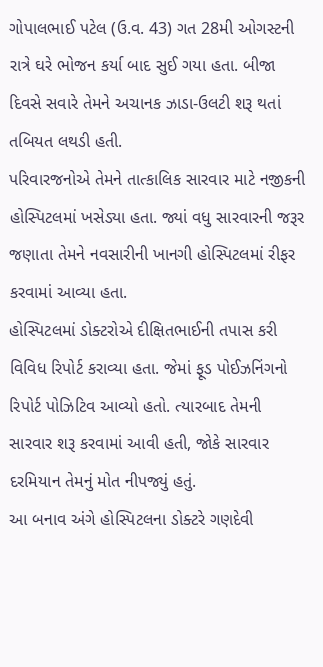ગોપાલભાઈ પટેલ (ઉ.વ. 43) ગત 28મી ઓગસ્ટની રાત્રે ઘરે ભોજન કર્યા બાદ સુઈ ગયા હતા. બીજા દિવસે સવારે તેમને અચાનક ઝાડા-ઉલટી શરૂ થતાં તબિયત લથડી હતી.
પરિવારજનોએ તેમને તાત્કાલિક સારવાર માટે નજીકની હોસ્પિટલમાં ખસેડ્યા હતા. જ્યાં વધુ સારવારની જરૂર જણાતા તેમને નવસારીની ખાનગી હોસ્પિટલમાં રીફર કરવામાં આવ્યા હતા.
હોસ્પિટલમાં ડોક્ટરોએ દીક્ષિતભાઈની તપાસ કરી વિવિધ રિપોર્ટ કરાવ્યા હતા. જેમાં ફૂડ પોઈઝનિંગનો રિપોર્ટ પોઝિટિવ આવ્યો હતો. ત્યારબાદ તેમની સારવાર શરૂ કરવામાં આવી હતી, જોકે સારવાર દરમિયાન તેમનું મોત નીપજ્યું હતું.
આ બનાવ અંગે હોસ્પિટલના ડોક્ટરે ગણદેવી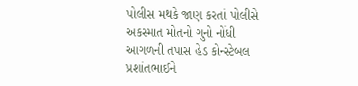પોલીસ મથકે જાણ કરતાં પોલીસે અકસ્માત મોતનો ગુનો નોંધી આગળની તપાસ હેડ કોન્સ્ટેબલ પ્રશાંતભાઈને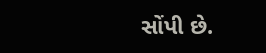સોંપી છે.